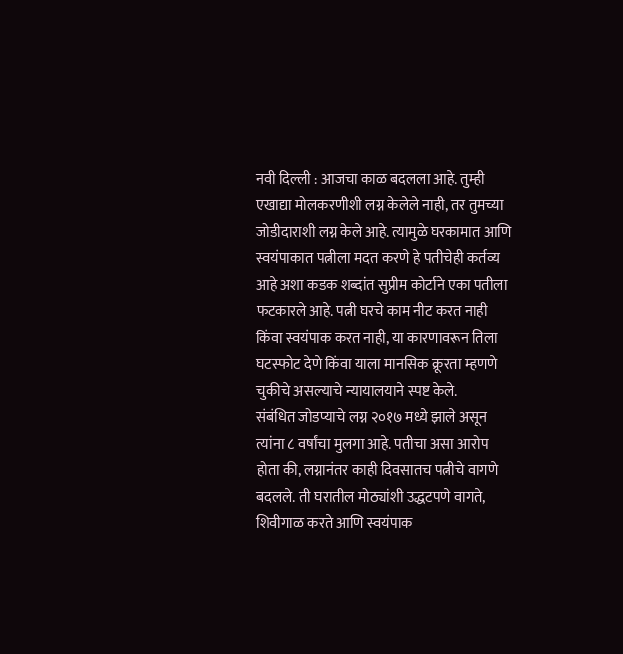नवी दिल्ली : आजचा काळ बदलला आहे. तुम्ही एखाद्या मोलकरणीशी लग्न केलेले नाही, तर तुमच्या जोडीदाराशी लग्न केले आहे. त्यामुळे घरकामात आणि स्वयंपाकात पत्नीला मदत करणे हे पतीचेही कर्तव्य आहे अशा कडक शब्दांत सुप्रीम कोर्टाने एका पतीला फटकारले आहे. पत्नी घरचे काम नीट करत नाही किंवा स्वयंपाक करत नाही, या कारणावरून तिला घटस्फोट देणे किंवा याला मानसिक क्रूरता म्हणणे चुकीचे असल्याचे न्यायालयाने स्पष्ट केले.
संबंधित जोडप्याचे लग्न २०१७ मध्ये झाले असून त्यांना ८ वर्षांचा मुलगा आहे. पतीचा असा आरोप होता की, लग्नानंतर काही दिवसातच पत्नीचे वागणे बदलले. ती घरातील मोठ्यांशी उद्धटपणे वागते, शिवीगाळ करते आणि स्वयंपाक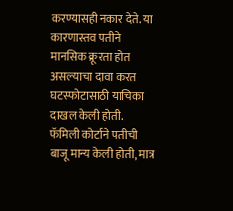करण्यासही नकार देते. या कारणास्तव पतीने मानसिक क्रूरता होत असल्याचा दावा करत घटस्फोटासाठी याचिका दाखल केली होती. फॅमिली कोर्टाने पतीची बाजू मान्य केली होती, मात्र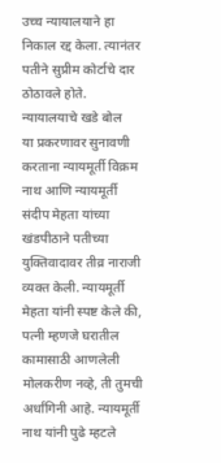उच्च न्यायालयाने हा निकाल रद्द केला. त्यानंतर पतीने सुप्रीम कोर्टाचे दार ठोठावले होते.
न्यायालयाचे खडे बोल
या प्रकरणावर सुनावणी करताना न्यायमूर्ती विक्रम नाथ आणि न्यायमूर्ती संदीप मेहता यांच्या खंडपीठाने पतीच्या युक्तिवादावर तीव्र नाराजी व्यक्त केली. न्यायमूर्ती मेहता यांनी स्पष्ट केले की, पत्नी म्हणजे घरातील कामासाठी आणलेली मोलकरीण नव्हे, ती तुमची अर्धांगिनी आहे. न्यायमूर्ती नाथ यांनी पुढे म्हटले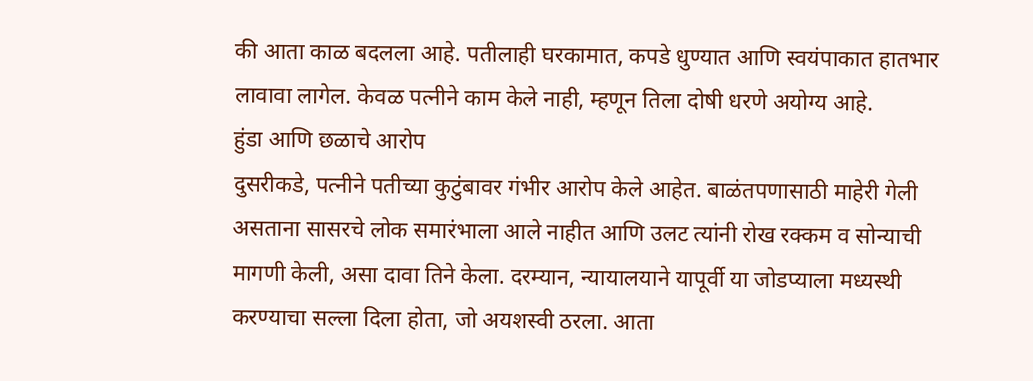की आता काळ बदलला आहे. पतीलाही घरकामात, कपडे धुण्यात आणि स्वयंपाकात हातभार लावावा लागेल. केवळ पत्नीने काम केले नाही, म्हणून तिला दोषी धरणे अयोग्य आहे.
हुंडा आणि छळाचे आरोप
दुसरीकडे, पत्नीने पतीच्या कुटुंबावर गंभीर आरोप केले आहेत. बाळंतपणासाठी माहेरी गेली असताना सासरचे लोक समारंभाला आले नाहीत आणि उलट त्यांनी रोख रक्कम व सोन्याची मागणी केली, असा दावा तिने केला. दरम्यान, न्यायालयाने यापूर्वी या जोडप्याला मध्यस्थी करण्याचा सल्ला दिला होता, जो अयशस्वी ठरला. आता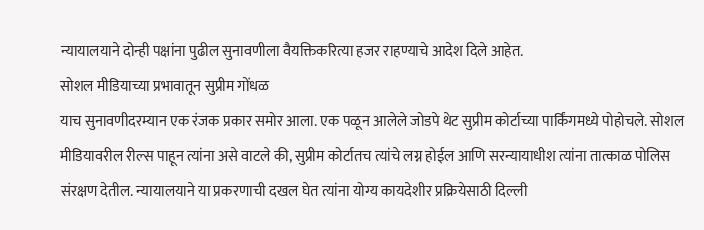न्यायालयाने दोन्ही पक्षांना पुढील सुनावणीला वैयक्तिकरित्या हजर राहण्याचे आदेश दिले आहेत.
सोशल मीडियाच्या प्रभावातून सुप्रीम गोंधळ
याच सुनावणीदरम्यान एक रंजक प्रकार समोर आला. एक पळून आलेले जोडपे थेट सुप्रीम कोर्टाच्या पार्किंगमध्ये पोहोचले. सोशल मीडियावरील रील्स पाहून त्यांना असे वाटले की, सुप्रीम कोर्टातच त्यांचे लग्न होईल आणि सरन्यायाधीश त्यांना तात्काळ पोलिस संरक्षण देतील. न्यायालयाने या प्रकरणाची दखल घेत त्यांना योग्य कायदेशीर प्रक्रियेसाठी दिल्ली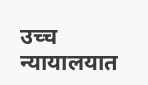उच्च न्यायालयात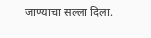जाण्याचा सल्ला दिला.